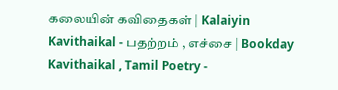கலையின் கவிதைகள் | Kalaiyin Kavithaikal - பதற்றம் , எச்சை | Bookday Kavithaikal , Tamil Poetry -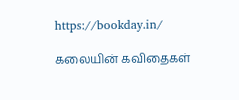https://bookday.in/

கலையின் கவிதைகள்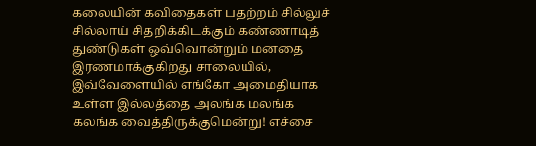கலையின் கவிதைகள் பதற்றம் சில்லுச் சில்லாய் சிதறிக்கிடக்கும் கண்ணாடித் துண்டுகள் ஒவ்வொன்றும் மனதை இரணமாக்குகிறது சாலையில், இவ்வேளையில் எங்கோ அமைதியாக உள்ள இல்லத்தை அலங்க மலங்க கலங்க வைத்திருக்குமென்று! எச்சை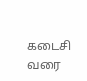கடைசி வரை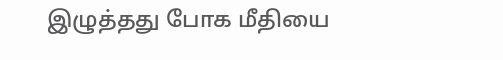இழுத்தது போக மீதியை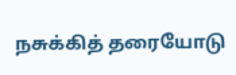நசுக்கித் தரையோடு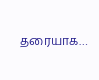தரையாக…